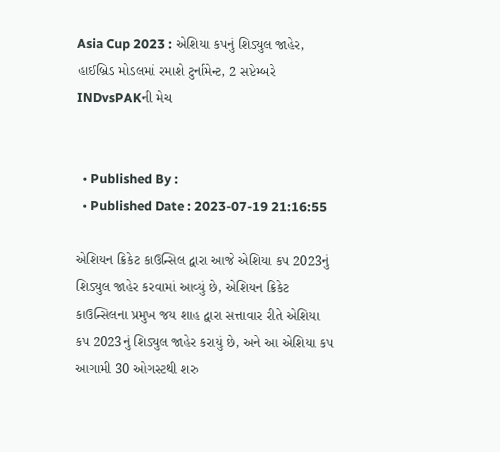Asia Cup 2023 : એશિયા કપનું શિડ્યુલ જાહેર, હાઈબ્રિડ મોડલમાં રમાશે ટુર્નામેન્ટ, 2 સપ્ટેમ્બરે INDvsPAKની મેચ


  • Published By :
  • Published Date : 2023-07-19 21:16:55

એશિયન ક્રિકેટ કાઉન્સિલ દ્વારા આજે એશિયા કપ 2023નું શિડ્યુલ જાહેર કરવામાં આવ્યું છે, એશિયન ક્રિકેટ કાઉન્સિલના પ્રમુખ જય શાહ દ્વારા સત્તાવાર રીતે એશિયા કપ 2023નું શિડ્યુલ જાહેર કરાયું છે, અને આ એશિયા કપ આગામી 30 ઓગસ્ટથી શરુ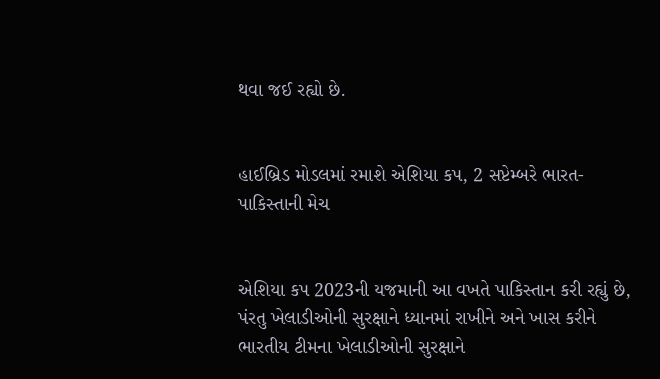થવા જઈ રહ્યો છે.


હાઈબ્રિડ મોડલમાં રમાશે એશિયા કપ, 2 સપ્ટેમ્બરે ભારત-પાકિસ્તાની મેચ


એશિયા કપ 2023ની યજમાની આ વખતે પાકિસ્તાન કરી રહ્યું છે, પંરતુ ખેલાડીઓની સુરક્ષાને ધ્યાનમાં રાખીને અને ખાસ કરીને ભારતીય ટીમના ખેલાડીઓની સુરક્ષાને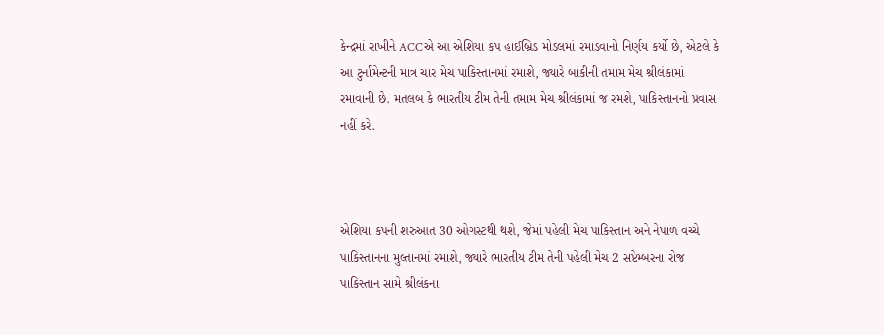કેન્દ્રમાં રાખીને ACCએ આ એશિયા કપ હાઈબ્રિડ મોડલમાં રમાડવાનો નિર્ણય કર્યો છે, એટલે કે આ ટુર્નામેન્ટની માત્ર ચાર મેચ પાકિસ્તાનમાં રમાશે, જ્યારે બાકીની તમામ મેચ શ્રીલંકામાં રમાવાની છે. મતલબ કે ભારતીય ટીમ તેની તમામ મેચ શ્રીલંકામાં જ રમશે, પાકિસ્તાનનો પ્રવાસ નહીં કરે.



એશિયા કપની શરુઆત 30 ઓગસ્ટથી થશે, જેમાં પહેલી મેચ પાકિસ્તાન અને નેપાળ વચ્ચે પાકિસ્તાનના મુલ્તાનમાં રમાશે, જ્યારે ભારતીય ટીમ તેની પહેલી મેચ 2 સપ્ટેમ્બરના રોજ પાકિસ્તાન સામે શ્રીલંકના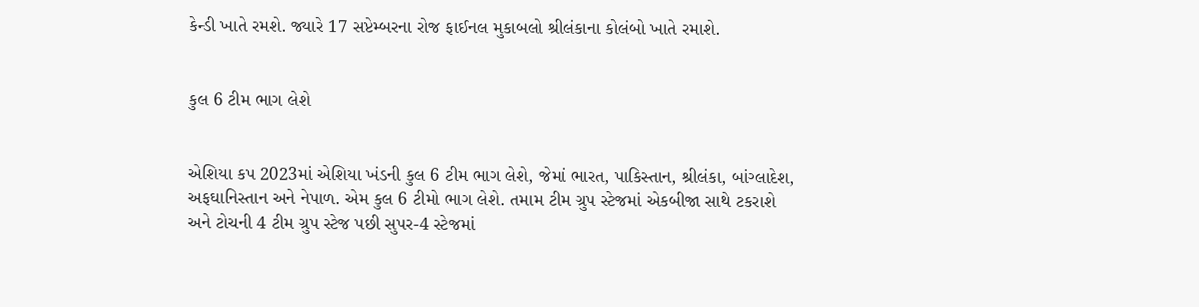કેન્ડી ખાતે રમશે. જ્યારે 17 સપ્ટેમ્બરના રોજ ફાઈનલ મુકાબલો શ્રીલંકાના કોલંબો ખાતે રમાશે.


કુલ 6 ટીમ ભાગ લેશે


એશિયા કપ 2023માં એશિયા ખંડની કુલ 6 ટીમ ભાગ લેશે, જેમાં ભારત, પાકિસ્તાન, શ્રીલંકા, બાંગ્લાદેશ, અફઘાનિસ્તાન અને નેપાળ. એમ કુલ 6 ટીમો ભાગ લેશે. તમામ ટીમ ગ્રુપ સ્ટેજમાં એકબીજા સાથે ટકરાશે અને ટોચની 4 ટીમ ગ્રુપ સ્ટેજ પછી સુપર-4 સ્ટેજમાં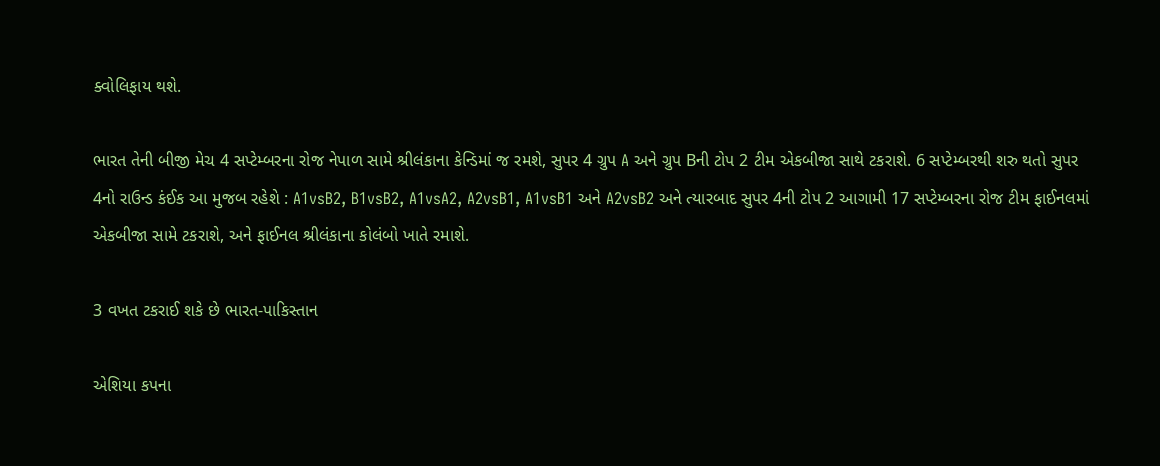ક્વોલિફાય થશે.

ભારત તેની બીજી મેચ 4 સપ્ટેમ્બરના રોજ નેપાળ સામે શ્રીલંકાના કેન્ડિમાં જ રમશે, સુપર 4 ગ્રુપ A અને ગ્રુપ Bની ટોપ 2 ટીમ એકબીજા સાથે ટકરાશે. 6 સપ્ટેમ્બરથી શરુ થતો સુપર 4નો રાઉન્ડ કંઈક આ મુજબ રહેશે : A1vsB2, B1vsB2, A1vsA2, A2vsB1, A1vsB1 અને A2vsB2 અને ત્યારબાદ સુપર 4ની ટોપ 2 આગામી 17 સપ્ટેમ્બરના રોજ ટીમ ફાઈનલમાં એકબીજા સામે ટકરાશે, અને ફાઈનલ શ્રીલંકાના કોલંબો ખાતે રમાશે.

3 વખત ટકરાઈ શકે છે ભારત-પાકિસ્તાન

એશિયા કપના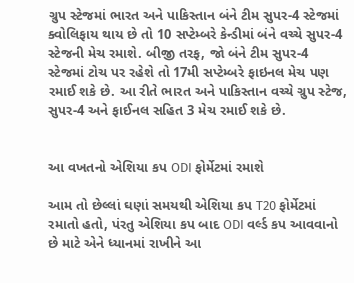ગ્રુપ સ્ટેજમાં ભારત અને પાકિસ્તાન બંને ટીમ સુપર-4 સ્ટેજમાં ક્વોલિફાય થાય છે તો 10 સપ્ટેમ્બરે કેન્ડીમાં બંને વચ્ચે સુપર-4 સ્ટેજની મેચ રમાશે. બીજી તરફ, જો બંને ટીમ સુપર-4 સ્ટેજમાં ટોચ પર રહેશે તો 17મી સપ્ટેમ્બરે ફાઇનલ મેચ પણ રમાઈ શકે છે. આ રીતે ભારત અને પાકિસ્તાન વચ્ચે ગ્રુપ સ્ટેજ, સુપર-4 અને ફાઈનલ સહિત 3 મેચ રમાઈ શકે છે.


આ વખતનો એશિયા કપ ODI ફોર્મેટમાં રમાશે

આમ તો છેલ્લાં ઘણાં સમયથી એશિયા કપ T20 ફોર્મેટમાં રમાતો હતો, પંરતુ એશિયા કપ બાદ ODI વર્લ્ડ કપ આવવાનો છે માટે એને ધ્યાનમાં રાખીને આ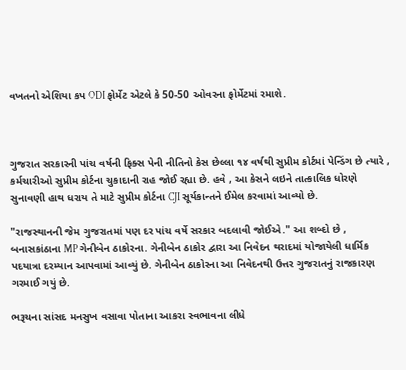વખતનો એશિયા કપ ODI ફોર્મેટ એટલે કે 50-50 ઓવરના ફોર્મેટમાં રમાશે.



ગુજરાત સરકારની પાંચ વર્ષની ફિક્સ પેની નીતિનો કેસ છેલ્લા ૧૪ વર્ષથી સુપ્રીમ કોર્ટમાં પેન્ડિંગ છે ત્યારે , કર્મચારીઓ સુપ્રીમ કોર્ટના ચુકાદાની રાહ જોઈ રહ્યા છે. હવે , આ કેસને લઇને તાત્કાલિક ધોરણે સુનાવણી હાથ ધરાય તે માટે સુપ્રીમ કોર્ટના CJI સૂર્યકાન્તને ઈમેલ કરવામાં આવ્યો છે.

"રાજસ્થાનની જેમ ગુજરાતમાં પણ દર પાંચ વર્ષે સરકાર બદલાવી જોઈએ." આ શબ્દો છે , બનાસકાંઠાના MP ગેનીબેન ઠાકોરના. ગેનીબેન ઠાકોર દ્વારા આ નિવેદન થરાદમાં યોજાયેલી ધાર્મિક પદયાત્રા દરમ્યાન આપવામાં આવ્યું છે. ગેનીબેન ઠાકોરના આ નિવેદનથી ઉત્તર ગુજરાતનું રાજકારણ ગરમાઈ ગયું છે.

ભરૂચના સાંસદ મનસુખ વસાવા પોતાના આકરા સ્વભાવના લીધે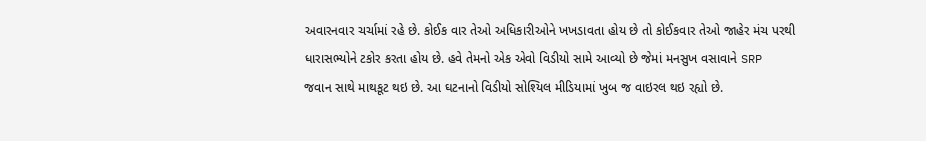અવારનવાર ચર્ચામાં રહે છે. કોઈક વાર તેઓ અધિકારીઓને ખખડાવતા હોય છે તો કોઈકવાર તેઓ જાહેર મંચ પરથી ધારાસભ્યોને ટકોર કરતા હોય છે. હવે તેમનો એક એવો વિડીયો સામે આવ્યો છે જેમાં મનસુખ વસાવાને SRP જવાન સાથે માથકૂટ થઇ છે. આ ઘટનાનો વિડીયો સોશ્યિલ મીડિયામાં ખુબ જ વાઇરલ થઇ રહ્યો છે.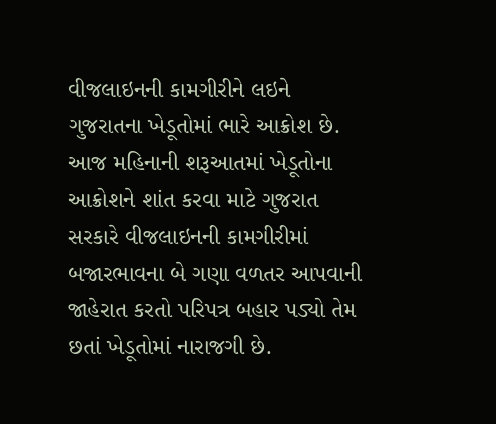વીજલાઇનની કામગીરીને લઇને ગુજરાતના ખેડૂતોમાં ભારે આક્રોશ છે. આજ મહિનાની શરૂઆતમાં ખેડૂતોના આક્રોશને શાંત કરવા માટે ગુજરાત સરકારે વીજલાઇનની કામગીરીમાં બજારભાવના બે ગણા વળતર આપવાની જાહેરાત કરતો પરિપત્ર બહાર પડ્યો તેમ છતાં ખેડૂતોમાં નારાજગી છે.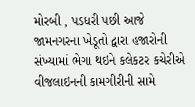મોરબી , પડધરી પછી આજે જામનગરના ખેડૂતો દ્વારા હજારોની સંખ્યામાં ભેગા થઇને કલેકટર કચેરીએ વીજલાઇનની કામગીરીની સામે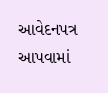આવેદનપત્ર આપવામાં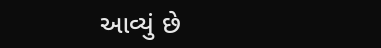આવ્યું છે